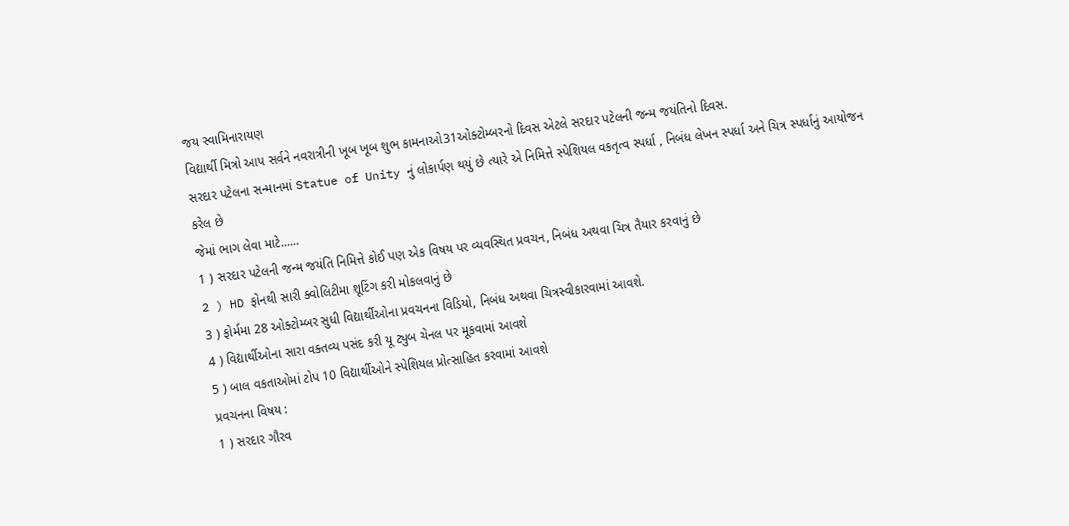જય સ્વામિનારાયણ
વિદ્યાર્થી મિત્રો આપ સર્વને નવરાત્રીની ખૂબ ખૂબ શુભ કામનાઓ31ઓક્ટોમ્બરનો દિવસ એટલે સરદાર પટેલની જન્મ જયંતિનો દિવસ.
સરદાર પટેલના સન્માનમાં Statue of Unity નું લોકાર્પણ થયું છે ત્યારે એ નિમિત્તે સ્પેશિયલ વકતૃત્વ સ્પર્ધા , નિબંધ લેખન સ્પર્ધા અને ચિત્ર સ્પર્ધાનું આયોજન કરેલ છે
જેમાં ભાગ લેવા માટે......
1 ) સરદાર પટેલની જન્મ જયંતિ નિમિત્તે કોઈ પણ એક વિષય પર વ્યવસ્થિત પ્રવચન, નિબંધ અથવા ચિત્ર તૈયાર કરવાનું છે
2 ) HD ફોનથી સારી ક્વોલિટીમા શૂટિંગ કરી મોકલવાનું છે
3 ) ફોર્મમા 28 ઓક્ટોમ્બર સુધી વિદ્યાર્થીઓના પ્રવચનના વિડિયો, નિબંધ અથવા ચિત્રસ્વીકારવામાં આવશે.
4 ) વિદ્યાર્થીઓના સારા વક્તવ્ય પસંદ કરી યૂ ટ્યુબ ચેનલ પર મૂકવામાં આવશે
5 ) બાલ વકતાઓમાં ટોપ 10 વિદ્યાર્થીઓને સ્પેશિયલ પ્રોત્સાહિત કરવામાં આવશે
પ્રવચનના વિષય :
1 ) સરદાર ગૌરવ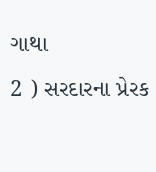ગાથા
2 ) સરદારના પ્રેરક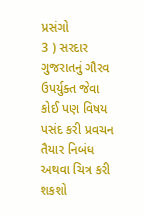પ્રસંગો
3 ) સરદાર ગુજરાતનું ગૌરવ
ઉપર્યુક્ત જેવા કોઈ પણ વિષય પસંદ કરી પ્રવચન તૈયાર નિબંધ અથવા ચિત્ર કરી શકશો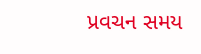પ્રવચન સમય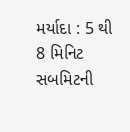મર્યાદા : 5 થી 8 મિનિટ
સબમિટની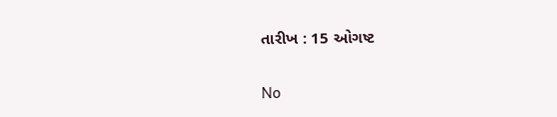તારીખ : 15 ઓગષ્ટ

No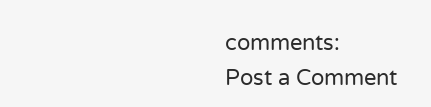comments:
Post a Comment